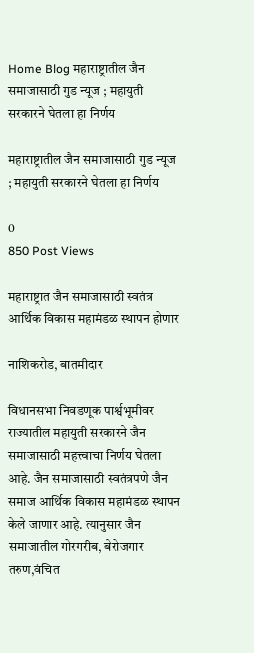Home Blog महाराष्ट्रातील जैन समाजासाठी गुड न्यूज ; महायुती सरकारने घेतला हा निर्णय

महाराष्ट्रातील जैन समाजासाठी गुड न्यूज ; महायुती सरकारने घेतला हा निर्णय

0
850 Post Views

महाराष्ट्रात जैन समाजासाठी स्वतंत्र आर्थिक विकास महामंडळ स्थापन होणार

नाशिकरोड, बातमीदार

विधानसभा निवडणूक पार्श्वभूमीवर राज्यातील महायुती सरकारने जैन समाजासाठी महत्त्वाचा निर्णय घेतला आहे. जैन समाजासाठी स्वतंत्रपणे जैन समाज आर्थिक विकास महामंडळ स्थापन केले जाणार आहे. त्यानुसार जैन समाजातील गोरगरीब, बेरोजगार तरुण,वंचित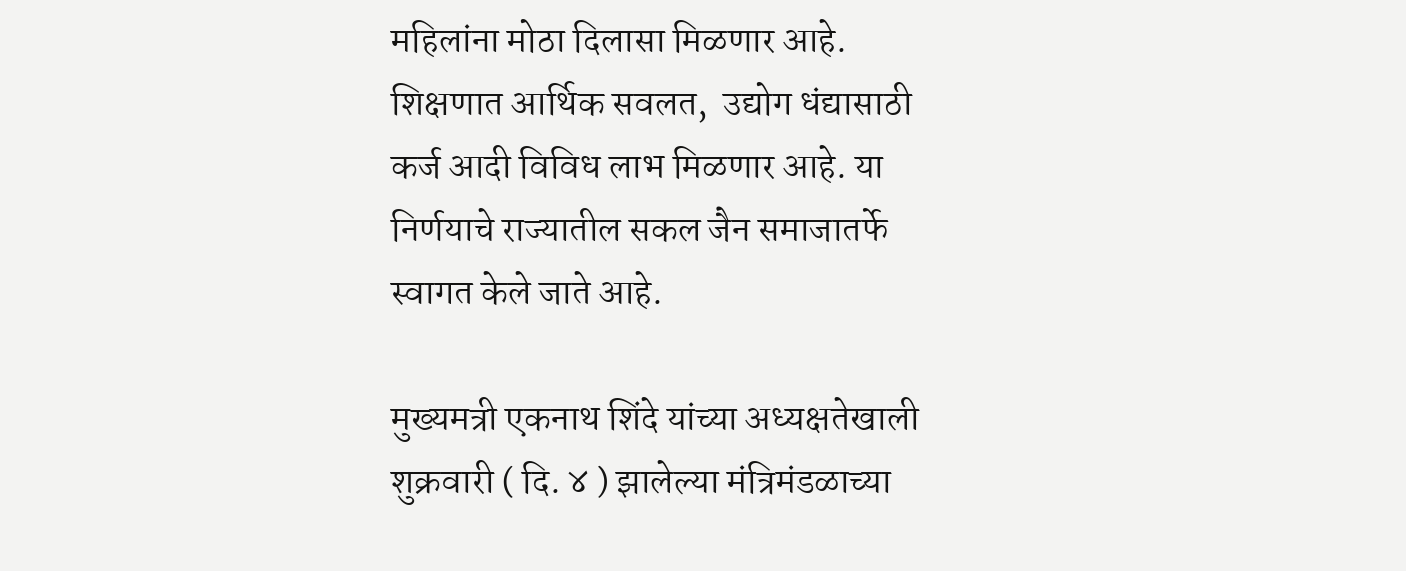महिलांना मोठा दिलासा मिळणार आहे. शिक्षणात आर्थिक सवलत,  उद्योग धंद्यासाठी कर्ज आदी विविध लाभ मिळणार आहे. या निर्णयाचे राज्यातील सकल जैन समाजातर्फे स्वागत केले जाते आहे.

मुख्यमत्री एकनाथ शिंदे यांच्या अध्यक्षतेखाली शुक्रवारी ( दि. ४ ) झालेल्या मंत्रिमंडळाच्या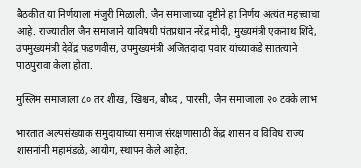बैठकीत या निर्णयाला मंजुरी मिळाली. जैन समाजाच्या दृष्टीने हा निर्णय अत्यंत महत्त्वाचा आहे. राज्यातील जैन समाजाने याविषयी पंतप्रधान नरेंद्र मोदी, मुख्यमंत्री एकनाथ शिंदे, उपमुख्यमंत्री देवेंद्र फडणवीस, उपमुख्यमंत्री अजितदादा पवार यांच्याकडे सातत्याने पाठपुरावा केला होता.

मुस्लिम समाजाला ८० तर शीख, खिश्चन, बौध्द , पारसी, जैन समाजाला २० टक्के लाभ

भारतात अल्पसंख्याक समुदायाच्या समाज संरक्षणासाठी केंद्र शासन व विविध राज्य शासनांनी महामंडळे, आयोग, स्थापन केले आहेत.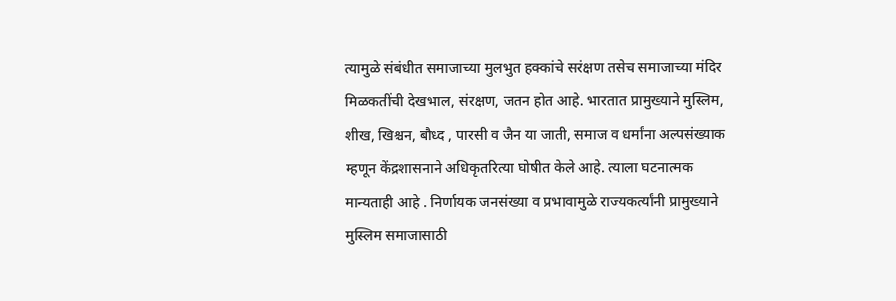त्यामुळे संबंधीत समाजाच्या मुलभुत हक्कांचे सरंक्षण तसेच समाजाच्या मंदिर मिळकतींची देखभाल, संरक्षण, जतन होत आहे. भारतात प्रामुख्याने मुस्लिम, शीख, खिश्चन, बौध्द , पारसी व जैन या जाती, समाज व धर्मांना अल्पसंख्याक म्हणून केंद्रशासनाने अधिकृतरित्या घोषीत केले आहे. त्याला घटनात्मक मान्यताही आहे . निर्णायक जनसंख्या व प्रभावामुळे राज्यकर्त्यांनी प्रामुख्याने मुस्लिम समाजासाठी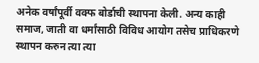अनेक वर्षांपूर्वी वक्फ बोर्डाची स्थापना केली. अन्य काही समाज, जाती वा धर्मांसाठी विविध आयोग तसेच प्राधिकरणे स्थापन करुन त्या त्या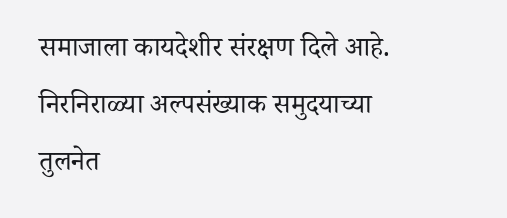समाजाला कायदेशीर संरक्षण दिले आहे. निरनिराळ्या अल्पसंख्याक समुदयाच्या तुलनेत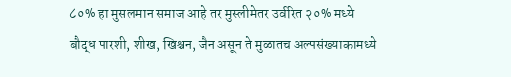८०% हा मुसलमान समाज आहे तर मुस्लीमेतर उर्वरित २०% मध्ये बौद्ध पारशी, शीख, खिश्चन, जैन असून ते मुळातच अल्पसंख्याकामध्ये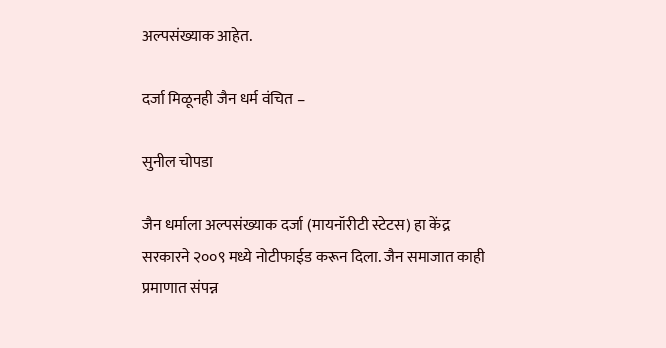अल्पसंख्याक आहेत.

दर्जा मिळूनही जैन धर्म वंचित –

सुनील चोपडा

जैन धर्माला अल्पसंख्याक दर्जा (मायनॉरीटी स्टेटस) हा केंद्र सरकारने २००९ मध्ये नोटीफाईड करून दिला. जैन समाजात काही प्रमाणात संपन्न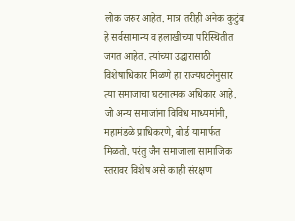लोक जरुर आहेत. मात्र तरीही अनेक कुटुंब हे सर्वसामान्य व हलाखीच्या परिस्थितीत जगत आहेत. त्यांच्या उद्धारासाठी विशेषाधिकार मिळणे हा राज्यघटनेनुसार त्या समाजाचा घटनात्मक अधिकार आहे. जो अन्य समाजांना विविध माध्यमांनी, महामंडळे प्राधिकरणे, बोर्ड यामार्फत मिळतो. परंतु जैन समाजाला सामाजिक स्तरावर विशेष असे काही संरक्षण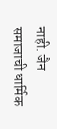नाही. जैन समाजाची धार्मिक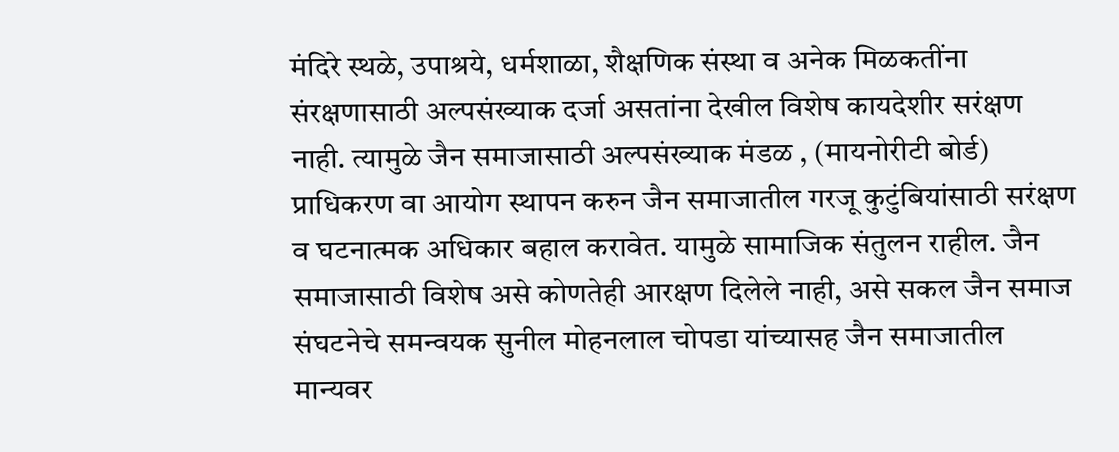मंदिरे स्थळे, उपाश्रये, धर्मशाळा, शैक्षणिक संस्था व अनेक मिळकतींना संरक्षणासाठी अल्पसंख्याक दर्जा असतांना देखील विशेष कायदेशीर सरंक्षण नाही. त्यामुळे जैन समाजासाठी अल्पसंख्याक मंडळ , (मायनोरीटी बोर्ड) प्राधिकरण वा आयोग स्थापन करुन जैन समाजातील गरजू कुटुंबियांसाठी सरंक्षण व घटनात्मक अधिकार बहाल करावेत. यामुळे सामाजिक संतुलन राहील. जैन समाजासाठी विशेष असे कोणतेही आरक्षण दिलेले नाही, असे सकल जैन समाज संघटनेचे समन्वयक सुनील मोहनलाल चोपडा यांच्यासह जैन समाजातील मान्यवर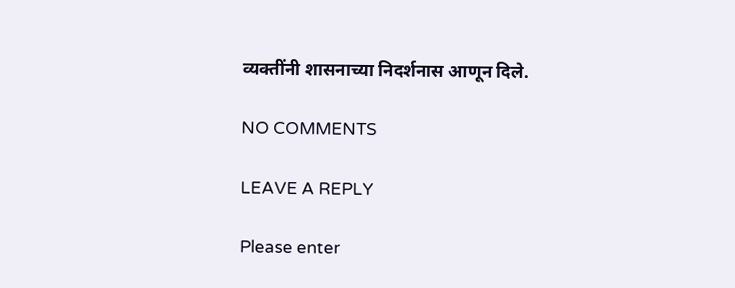व्यक्तींनी शासनाच्या निदर्शनास आणून दिले.

NO COMMENTS

LEAVE A REPLY

Please enter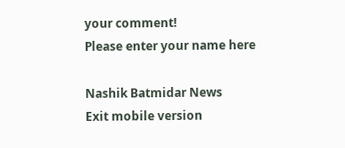your comment!
Please enter your name here

Nashik Batmidar News
Exit mobile version